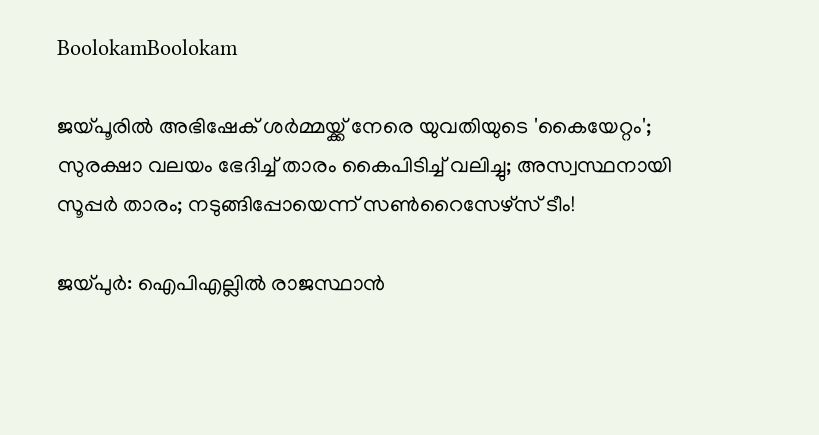BoolokamBoolokam

ജയ്പൂരില്‍ അഭിഷേക് ശര്‍മ്മയ്ക്ക് നേരെ യുവതിയുടെ 'കൈയേറ്റം'; സുരക്ഷാ വലയം ഭേദിച്ച് താരം കൈപിടിച്ച് വലിച്ചു; അസ്വസ്ഥനായി സൂപ്പര്‍ താരം; നടുങ്ങിപ്പോയെന്ന് സണ്‍റൈസേഴ്‌സ് ടീം!

ജയ്പുര്‍: ഐപിഎല്ലില്‍ രാജസ്ഥാന്‍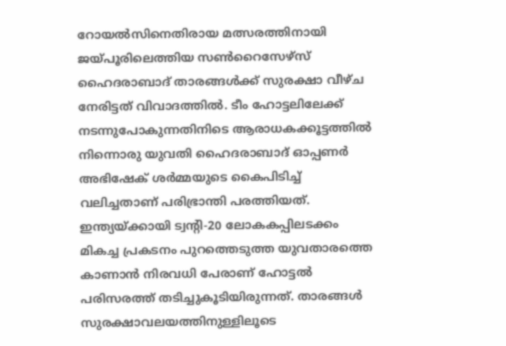റോയല്‍സിനെതിരായ മത്സരത്തിനായി ജയ്പൂരിലെത്തിയ സണ്‍റൈസേഴ്സ് ഹൈദരാബാദ് താരങ്ങള്‍ക്ക് സുരക്ഷാ വീഴ്ച നേരിട്ടത് വിവാദത്തില്‍. ടീം ഹോട്ടലിലേക്ക് നടന്നുപോകുന്നതിനിടെ ആരാധകക്കൂട്ടത്തില്‍ നിന്നൊരു യുവതി ഹൈദരാബാദ് ഓപ്പണര്‍ അഭിഷേക് ശര്‍മ്മയുടെ കൈപിടിച്ച് വലിച്ചതാണ് പരിഭ്രാന്തി പരത്തിയത്. ഇന്ത്യയ്ക്കായി ട്വന്റി-20 ലോകകപ്പിലടക്കം മികച്ച പ്രകടനം പുറത്തെടുത്ത യുവതാരത്തെ കാണാന്‍ നിരവധി പേരാണ് ഹോട്ടല്‍ പരിസരത്ത് തടിച്ചുകൂടിയിരുന്നത്. താരങ്ങള്‍ സുരക്ഷാവലയത്തിനുള്ളിലൂടെ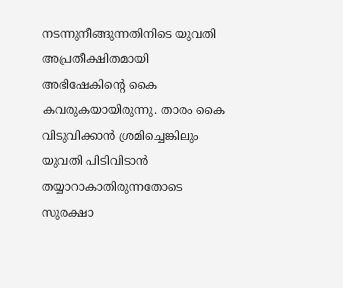നടന്നുനീങ്ങുന്നതിനിടെ യുവതി അപ്രതീക്ഷിതമായി അഭിഷേകിന്റെ കൈ കവരുകയായിരുന്നു. താരം കൈ വിടുവിക്കാന്‍ ശ്രമിച്ചെങ്കിലും യുവതി പിടിവിടാന്‍ തയ്യാറാകാതിരുന്നതോടെ സുരക്ഷാ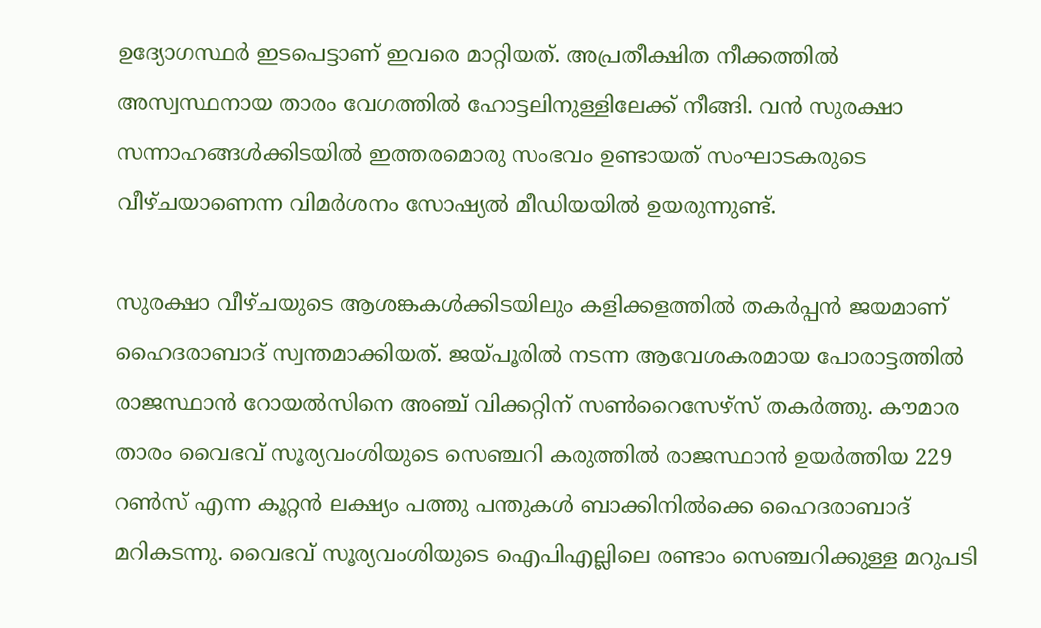ഉദ്യോഗസ്ഥര്‍ ഇടപെട്ടാണ് ഇവരെ മാറ്റിയത്. അപ്രതീക്ഷിത നീക്കത്തില്‍ അസ്വസ്ഥനായ താരം വേഗത്തില്‍ ഹോട്ടലിനുള്ളിലേക്ക് നീങ്ങി. വന്‍ സുരക്ഷാ സന്നാഹങ്ങള്‍ക്കിടയില്‍ ഇത്തരമൊരു സംഭവം ഉണ്ടായത് സംഘാടകരുടെ വീഴ്ചയാണെന്ന വിമര്‍ശനം സോഷ്യല്‍ മീഡിയയില്‍ ഉയരുന്നുണ്ട്.

സുരക്ഷാ വീഴ്ചയുടെ ആശങ്കകള്‍ക്കിടയിലും കളിക്കളത്തില്‍ തകര്‍പ്പന്‍ ജയമാണ് ഹൈദരാബാദ് സ്വന്തമാക്കിയത്. ജയ്പൂരില്‍ നടന്ന ആവേശകരമായ പോരാട്ടത്തില്‍ രാജസ്ഥാന്‍ റോയല്‍സിനെ അഞ്ച് വിക്കറ്റിന് സണ്‍റൈസേഴ്സ് തകര്‍ത്തു. കൗമാര താരം വൈഭവ് സൂര്യവംശിയുടെ സെഞ്ചറി കരുത്തില്‍ രാജസ്ഥാന്‍ ഉയര്‍ത്തിയ 229 റണ്‍സ് എന്ന കൂറ്റന്‍ ലക്ഷ്യം പത്തു പന്തുകള്‍ ബാക്കിനില്‍ക്കെ ഹൈദരാബാദ് മറികടന്നു. വൈഭവ് സൂര്യവംശിയുടെ ഐപിഎല്ലിലെ രണ്ടാം സെഞ്ചറിക്കുള്ള മറുപടി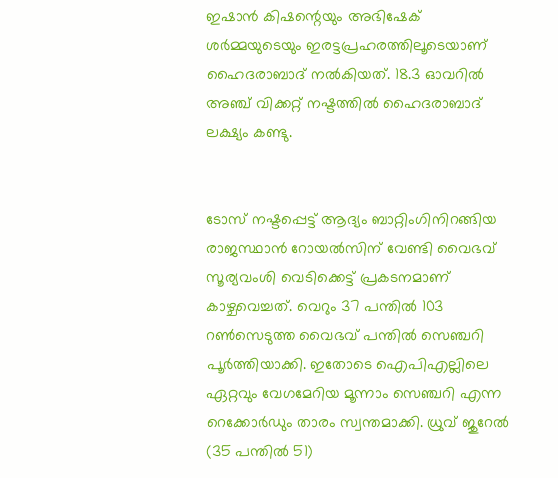ഇഷാന്‍ കിഷന്റെയും അഭിഷേക് ശര്‍മ്മയുടെയും ഇരട്ടപ്രഹരത്തിലൂടെയാണ് ഹൈദരാബാദ് നല്‍കിയത്. 18.3 ഓവറില്‍ അഞ്ച് വിക്കറ്റ് നഷ്ടത്തില്‍ ഹൈദരാബാദ് ലക്ഷ്യം കണ്ടു.


ടോസ് നഷ്ടപ്പെട്ട് ആദ്യം ബാറ്റിംഗിനിറങ്ങിയ രാജസ്ഥാന്‍ റോയല്‍സിന് വേണ്ടി വൈഭവ് സൂര്യവംശി വെടിക്കെട്ട് പ്രകടനമാണ് കാഴ്ചവെച്ചത്. വെറും 37 പന്തില്‍ 103 റണ്‍സെടുത്ത വൈഭവ് പന്തില്‍ സെഞ്ചറി പൂര്‍ത്തിയാക്കി. ഇതോടെ ഐപിഎല്ലിലെ ഏറ്റവും വേഗമേറിയ മൂന്നാം സെഞ്ചറി എന്ന റെക്കോര്‍ഡും താരം സ്വന്തമാക്കി. ധ്രുവ് ജുറേല്‍ (35 പന്തില്‍ 51)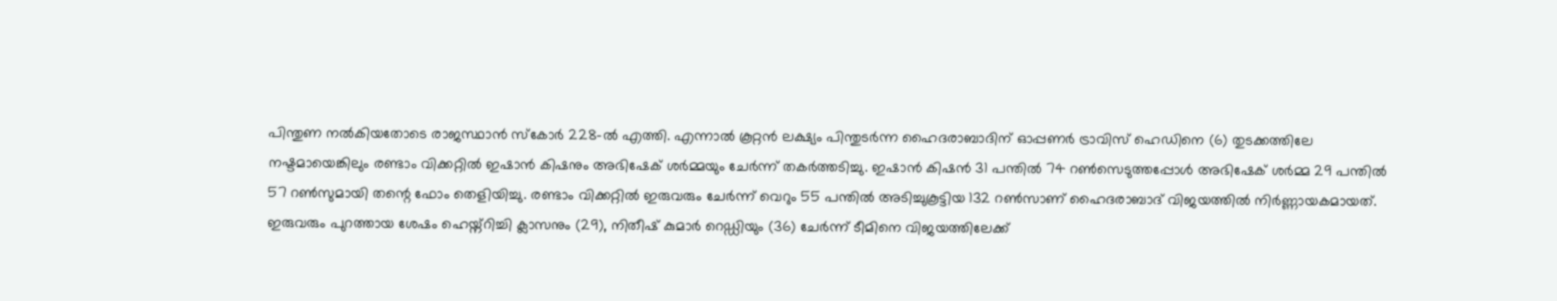പിന്തുണ നല്‍കിയതോടെ രാജസ്ഥാന്‍ സ്‌കോര്‍ 228-ല്‍ എത്തി. എന്നാല്‍ കൂറ്റന്‍ ലക്ഷ്യം പിന്തുടര്‍ന്ന ഹൈദരാബാദിന് ഓപ്പണര്‍ ട്രാവിസ് ഹെഡിനെ (6) തുടക്കത്തിലേ നഷ്ടമായെങ്കിലും രണ്ടാം വിക്കറ്റില്‍ ഇഷാന്‍ കിഷനും അഭിഷേക് ശര്‍മ്മയും ചേര്‍ന്ന് തകര്‍ത്തടിച്ചു. ഇഷാന്‍ കിഷന്‍ 31 പന്തില്‍ 74 റണ്‍സെടുത്തപ്പോള്‍ അഭിഷേക് ശര്‍മ്മ 29 പന്തില്‍ 57 റണ്‍സുമായി തന്റെ ഫോം തെളിയിച്ചു. രണ്ടാം വിക്കറ്റില്‍ ഇരുവരും ചേര്‍ന്ന് വെറും 55 പന്തില്‍ അടിച്ചുകൂട്ടിയ 132 റണ്‍സാണ് ഹൈദരാബാദ് വിജയത്തില്‍ നിര്‍ണ്ണായകമായത്. ഇരുവരും പുറത്തായ ശേഷം ഹെയ്ന്റിച്ചി ക്ലാസനും (29), നിതീഷ് കുമാര്‍ റെഡ്ഡിയും (36) ചേര്‍ന്ന് ടീമിനെ വിജയത്തിലേക്ക്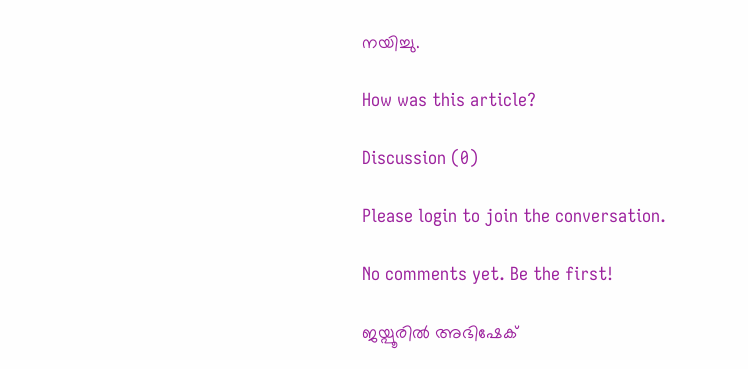നയിച്ചു.

How was this article?

Discussion (0)

Please login to join the conversation.

No comments yet. Be the first!

ജയ്പൂരില്‍ അഭിഷേക്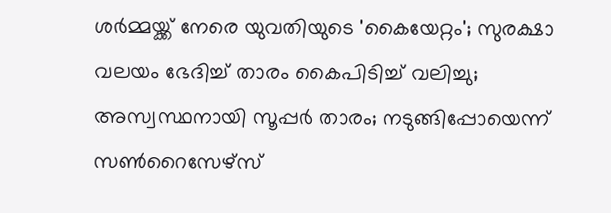ശര്‍മ്മയ്ക്ക് നേരെ യുവതിയുടെ 'കൈയേറ്റം'; സുരക്ഷാ വലയം ഭേദിച്ച് താരം കൈപിടിച്ച് വലിച്ചു; അസ്വസ്ഥനായി സൂപ്പര്‍ താരം; നടുങ്ങിപ്പോയെന്ന് സണ്‍റൈസേഴ്‌സ്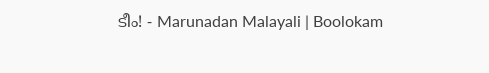ടീം! - Marunadan Malayali | Boolokam